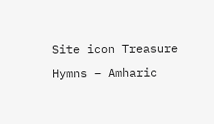Site icon Treasure Hymns – Amharic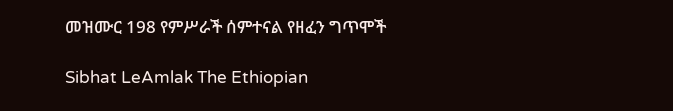መዝሙር 198 የምሥራች ሰምተናል የዘፈን ግጥሞች

Sibhat LeAmlak The Ethiopian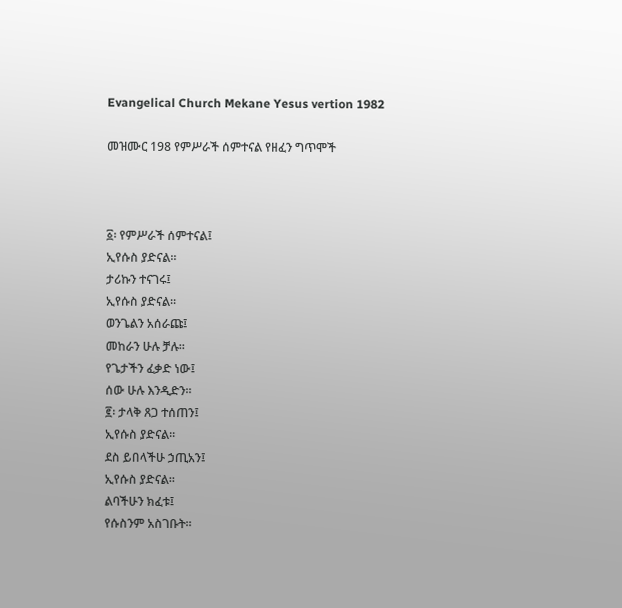Evangelical Church Mekane Yesus vertion 1982

መዝሙር 198 የምሥራች ሰምተናል የዘፈን ግጥሞች



፩፡ የምሥራች ሰምተናል፤
ኢየሱስ ያድናል።
ታሪኩን ተናገሩ፤
ኢየሱስ ያድናል።
ወንጌልን አሰራጩ፤
መከራን ሁሉ ቻሉ።
የጌታችን ፈቃድ ነው፤
ሰው ሁሉ እንዲድን።
፪፡ ታላቅ ጸጋ ተሰጠን፤
ኢየሱስ ያድናል።
ደስ ይበላችሁ ኃጢአን፤
ኢየሱስ ያድናል።
ልባችሁን ክፈቱ፤
የሱስንም አስገቡት።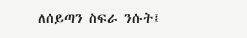ለሰይጣን ስፍራ ንሱት፤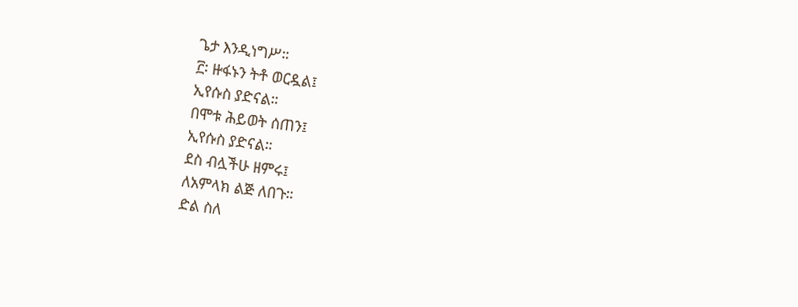ጌታ እንዲነግሥ።
፫፡ ዙፋኑን ትቶ ወርዷል፤
ኢየሱስ ያድናል።
በሞቱ ሕይወት ሰጠን፤
ኢየሱስ ያድናል።
ደስ ብሏችሁ ዘምሩ፤
ለአምላክ ልጅ ለበጉ።
ድል ስለ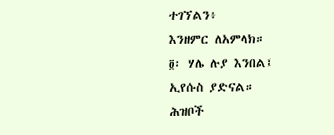ተገኘልን፥
እንዘምር ለአምላክ።
፬፡ ሃሌ ሉያ እንበል፤
ኢየሱስ ያድናል።
ሕዝቦች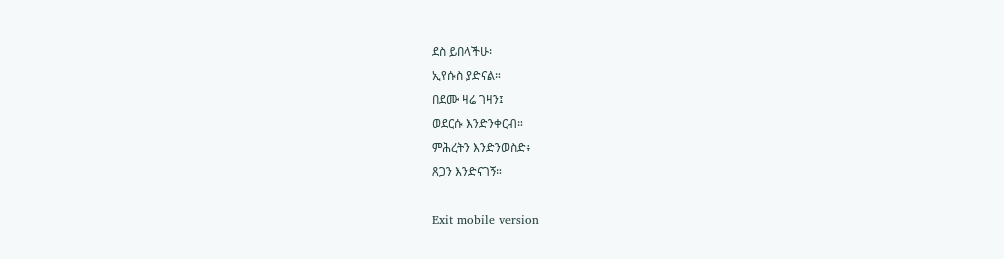ደስ ይበላችሁ፡
ኢየሱስ ያድናል።
በደሙ ዛሬ ገዛን፤
ወደርሱ እንድንቀርብ።
ምሕረትን እንድንወስድ፥
ጸጋን እንድናገኝ።

Exit mobile version